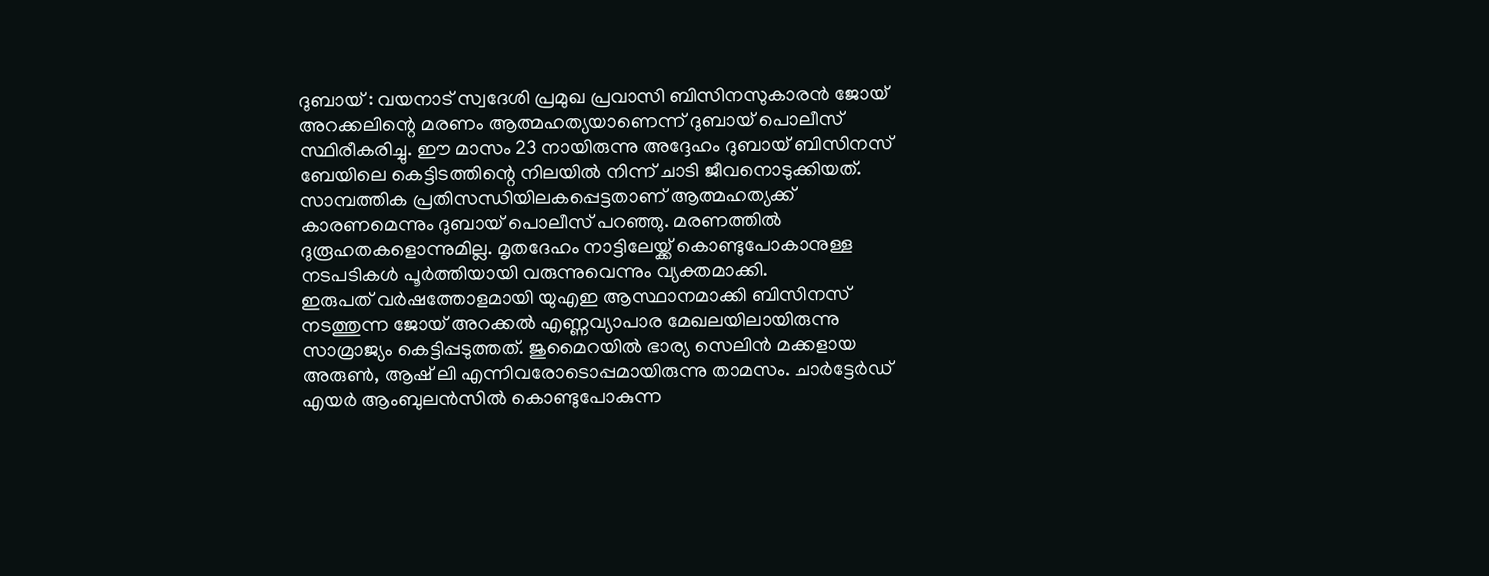ദുബായ് : വയനാട് സ്വദേശി പ്രമുഖ പ്രവാസി ബിസിനസുകാരൻ ജോയ് അറക്കലിന്റെ മരണം ആത്മഹത്യയാണെന്ന് ദുബായ് പൊലീസ് സ്ഥിരീകരിച്ചു. ഈ മാസം 23 നായിരുന്നു അദ്ദേഹം ദുബായ് ബിസിനസ് ബേയിലെ കെട്ടിടത്തിന്റെ നിലയിൽ നിന്ന് ചാടി ജീവനൊടുക്കിയത്. സാമ്പത്തിക പ്രതിസന്ധിയിലകപ്പെട്ടതാണ് ആത്മഹത്യക്ക് കാരണമെന്നും ദുബായ് പൊലീസ് പറഞ്ഞു. മരണത്തിൽ ദുരൂഹതകളൊന്നുമില്ല. മൃതദേഹം നാട്ടിലേയ്ക്ക് കൊണ്ടുപോകാനുള്ള നടപടികൾ പൂർത്തിയായി വരുന്നുവെന്നും വ്യക്തമാക്കി.
ഇരുപത് വർഷത്തോളമായി യുഎഇ ആസ്ഥാനമാക്കി ബിസിനസ് നടത്തുന്ന ജോയ് അറക്കൽ എണ്ണവ്യാപാര മേഖലയിലായിരുന്നു സാമ്രാജ്യം കെട്ടിപ്പടുത്തത്. ജുമൈറയിൽ ഭാര്യ സെലിൻ മക്കളായ അരുൺ, ആഷ് ലി എന്നിവരോടൊപ്പമായിരുന്നു താമസം. ചാർട്ടേർഡ് എയർ ആംബുലൻസിൽ കൊണ്ടുപോകുന്ന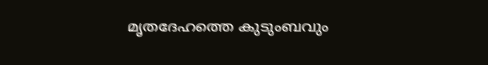മൃതദേഹത്തെ കുടുംബവും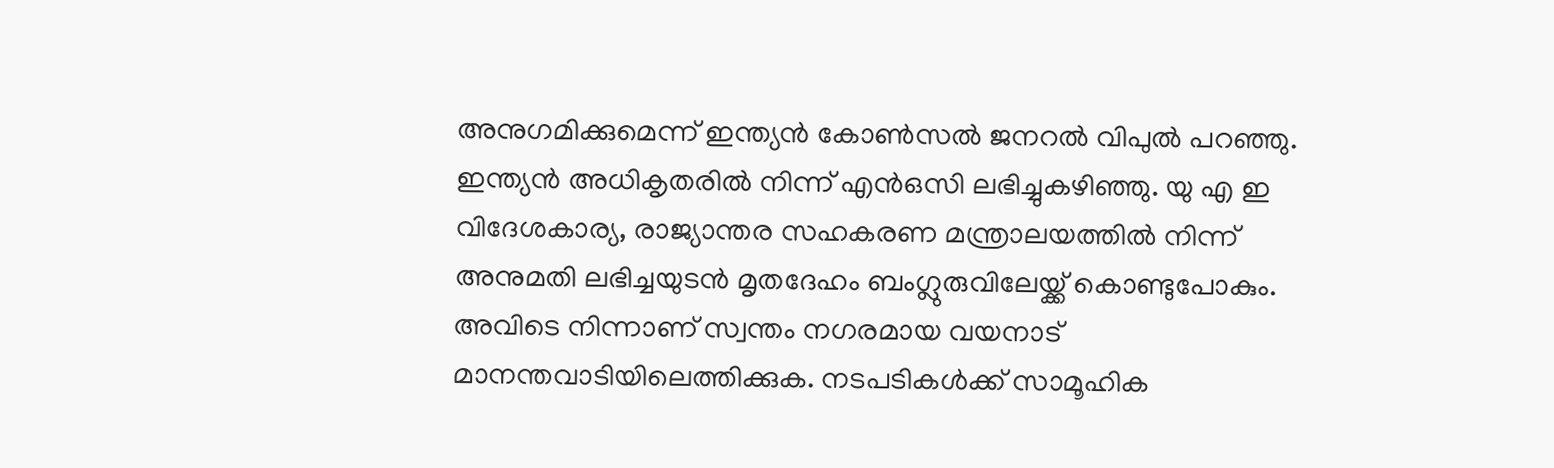അനുഗമിക്കുമെന്ന് ഇന്ത്യൻ കോൺസൽ ജനറൽ വിപുൽ പറഞ്ഞു.
ഇന്ത്യൻ അധികൃതരിൽ നിന്ന് എൻഒസി ലഭിച്ചുകഴിഞ്ഞു. യു എ ഇ വിദേശകാര്യ, രാജ്യാന്തര സഹകരണ മന്ത്രാലയത്തിൽ നിന്ന് അനുമതി ലഭിച്ചയുടൻ മൃതദേഹം ബംഗ്ലുരുവിലേയ്ക്ക് കൊണ്ടുപോകും. അവിടെ നിന്നാണ് സ്വന്തം നഗരമായ വയനാട് മാനന്തവാടിയിലെത്തിക്കുക. നടപടികൾക്ക് സാമൂഹിക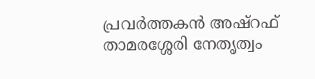പ്രവർത്തകൻ അഷ്റഫ് താമരശ്ശേരി നേതൃത്വം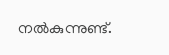നൽകുന്നുണ്ട്.